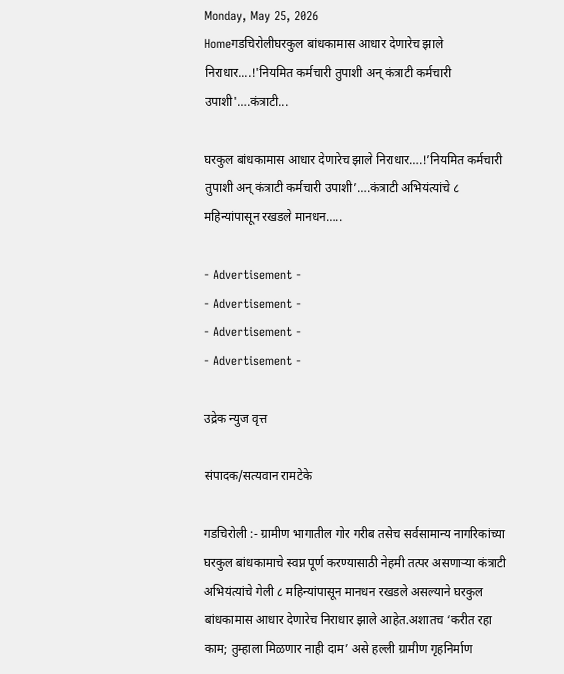Monday, May 25, 2026
Homeगडचिरोलीघरकुल बांधकामास आधार देणारेच झाले निराधार....!'नियमित कर्मचारी तुपाशी अन् कंत्राटी कर्मचारी उपाशी'….कंत्राटी...

घरकुल बांधकामास आधार देणारेच झाले निराधार….!’नियमित कर्मचारी तुपाशी अन् कंत्राटी कर्मचारी उपाशी’….कंत्राटी अभियंत्यांचे ८ महिन्यांपासून रखडले मानधन…..

- Advertisement -
- Advertisement -
- Advertisement -
- Advertisement -

उद्रेक न्युज वृत्त

संपादक/सत्यवान रामटेके

गडचिरोली :- ग्रामीण भागातील गोर गरीब तसेच सर्वसामान्य नागरिकांच्या घरकुल बांधकामाचे स्वप्न पूर्ण करण्यासाठी नेहमी तत्पर असणाऱ्या कंत्राटी अभियंत्यांचे गेली ८ महिन्यांपासून मानधन रखडले असल्याने घरकुल बांधकामास आधार देणारेच निराधार झाले आहेत.अशातच ‘करीत रहा काम; तुम्हाला मिळणार नाही दाम’ असे हल्ली ग्रामीण गृहनिर्माण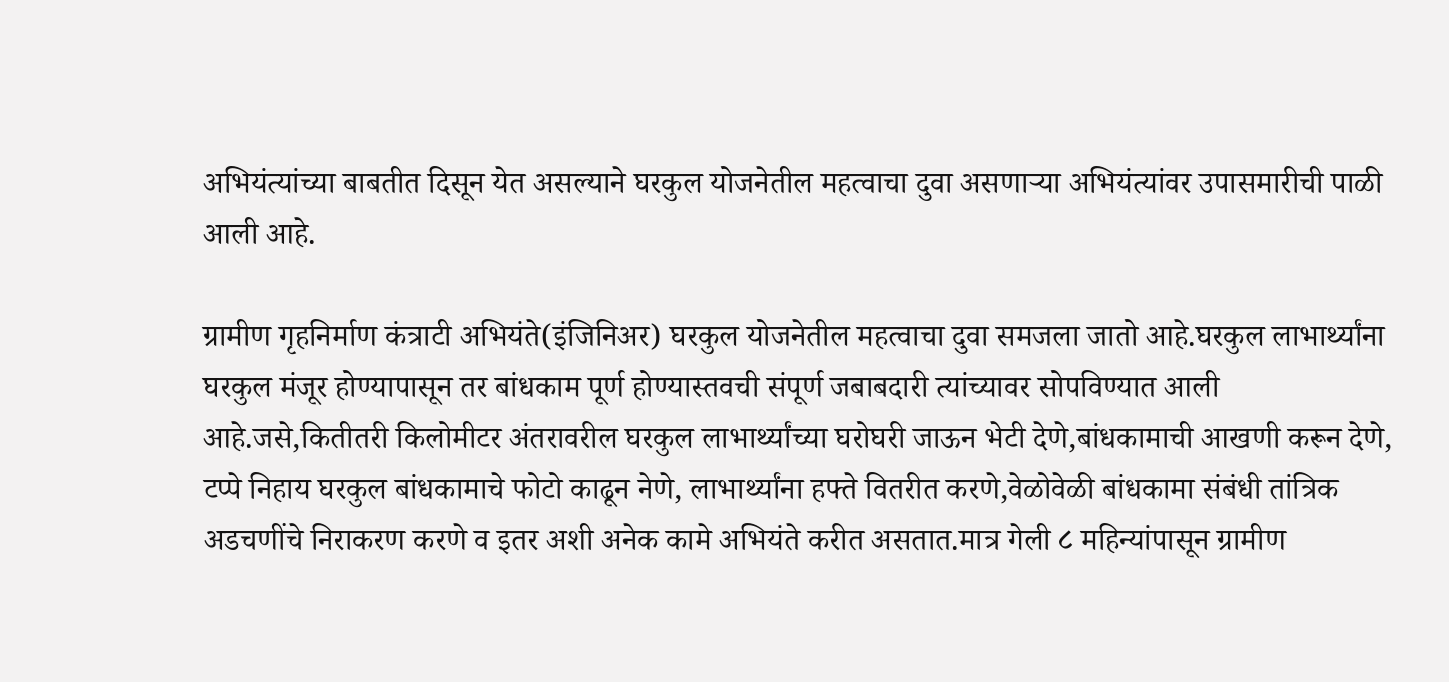अभियंत्यांच्या बाबतीत दिसून येत असल्याने घरकुल योजनेतील महत्वाचा दुवा असणाऱ्या अभियंत्यांवर उपासमारीची पाळी आली आहे.

ग्रामीण गृहनिर्माण कंत्राटी अभियंते(इंजिनिअर) घरकुल योजनेतील महत्वाचा दुवा समजला जातो आहे.घरकुल लाभार्थ्यांना घरकुल मंजूर होण्यापासून तर बांधकाम पूर्ण होण्यास्तवची संपूर्ण जबाबदारी त्यांच्यावर सोपविण्यात आली आहे.जसे,कितीतरी किलोमीटर अंतरावरील घरकुल लाभार्थ्यांच्या घरोघरी जाऊन भेटी देणे,बांधकामाची आखणी करून देणे, टप्पे निहाय घरकुल बांधकामाचे फोटो काढून नेणे, लाभार्थ्यांना हफ्ते वितरीत करणे,वेळोवेळी बांधकामा संबंधी तांत्रिक अडचणींचे निराकरण करणे व इतर अशी अनेक कामे अभियंते करीत असतात.मात्र गेली ८ महिन्यांपासून ग्रामीण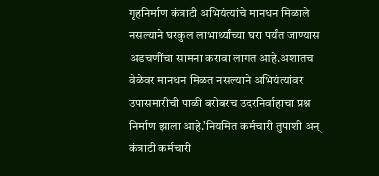गृहनिर्माण कंत्राटी अभियंत्यांचे मानधन मिळाले नसल्याने घरकुल लाभार्थ्यांच्या घरा पर्यंत जाण्यास अडचणींचा सामना करावा लागत आहे.अशातच वेळेवर मानधन मिळत नसल्याने अभियंत्यांवर उपासमारीची पाळी बरोबरच उदरनिर्वाहाचा प्रश्न निर्माण झाला आहे.’नियमित कर्मचारी तुपाशी अन् कंत्राटी कर्मचारी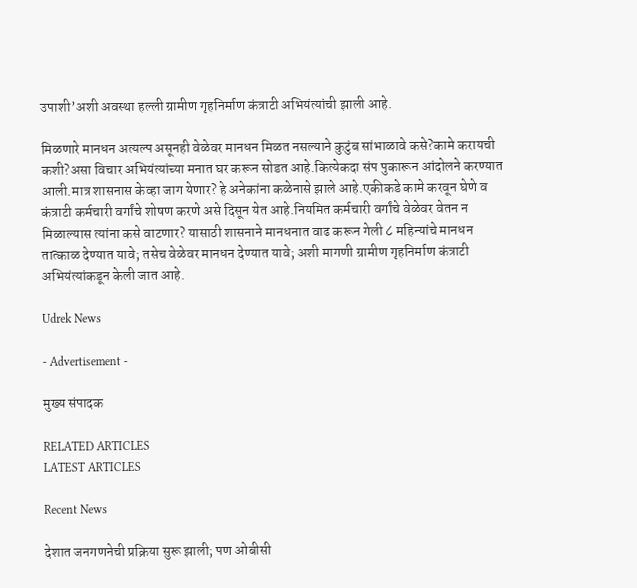उपाशी’अशी अवस्था हल्ली ग्रामीण गृहनिर्माण कंत्राटी अभियंत्यांची झाली आहे.

मिळणारे मानधन अत्यल्प असूनही वेळेवर मानधन मिळत नसल्याने कुटुंब सांभाळावे कसे?कामे करायची कशी?असा विचार अभियंत्यांच्या मनात घर करून सोडत आहे.कित्येकदा संप पुकारून आंदोलने करण्यात आली.मात्र शासनास केव्हा जाग येणार? हे अनेकांना कळेनासे झाले आहे.एकीकडे कामे करवून घेणे व कंत्राटी कर्मचारी वर्गांचे शोषण करणे असे दिसून येत आहे.नियमित कर्मचारी वर्गांचे वेळेवर वेतन न मिळाल्यास त्यांना कसे वाटणार? यासाठी शासनाने मानधनात वाढ करून गेली ८ महिन्यांचे मानधन तात्काळ देण्यात यावे; तसेच वेळेवर मानधन देण्यात यावे; अशी मागणी ग्रामीण गृहनिर्माण कंत्राटी अभियंत्यांकडून केली जात आहे.

Udrek News

- Advertisement -

मुख्य संपादक

RELATED ARTICLES
LATEST ARTICLES

Recent News

देशात जनगणनेची प्रक्रिया सुरू झाली; पण ओबीसी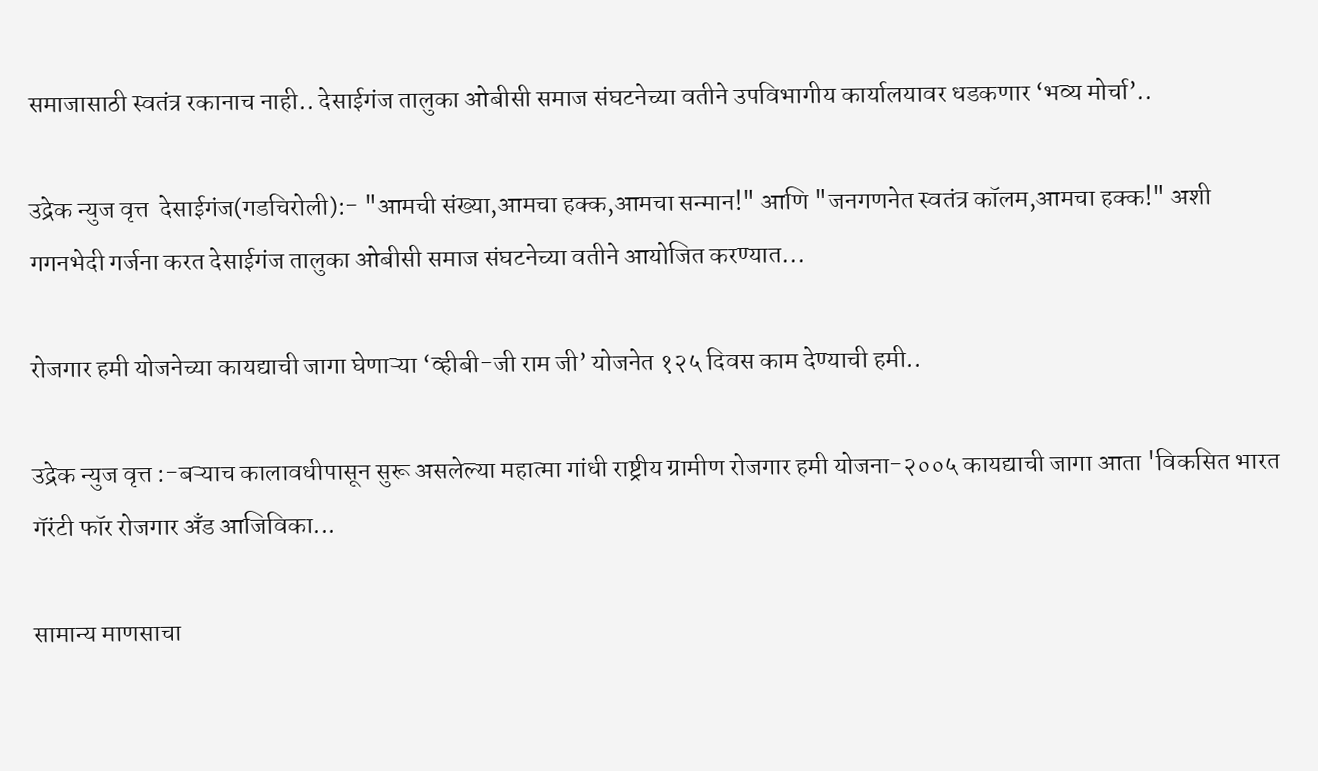समाजासाठी स्वतंत्र रकानाच नाही.. देसाईगंज तालुका ओबीसी समाज संघटनेच्या वतीने उपविभागीय कार्यालयावर धडकणार ‘भव्य मोर्चा’..

उद्रेक न्युज वृत्त  देसाईगंज(गडचिरोली):- "आमची संख्या,आमचा हक्क,आमचा सन्मान!" आणि "जनगणनेत स्वतंत्र कॉलम,आमचा हक्क!" अशी गगनभेदी गर्जना करत देसाईगंज तालुका ओबीसी समाज संघटनेच्या वतीने आयोजित करण्यात...

रोजगार हमी योजनेच्या कायद्याची जागा घेणाऱ्या ‘व्हीबी-जी राम जी’ योजनेत १२५ दिवस काम देण्याची हमी..

उद्रेक न्युज वृत्त :-बऱ्याच कालावधीपासून सुरू असलेल्या महात्मा गांधी राष्ट्रीय ग्रामीण रोजगार हमी योजना-२००५ कायद्याची जागा आता 'विकसित भारत गॅरंटी फॉर रोजगार अँड आजिविका...

सामान्य माणसाचा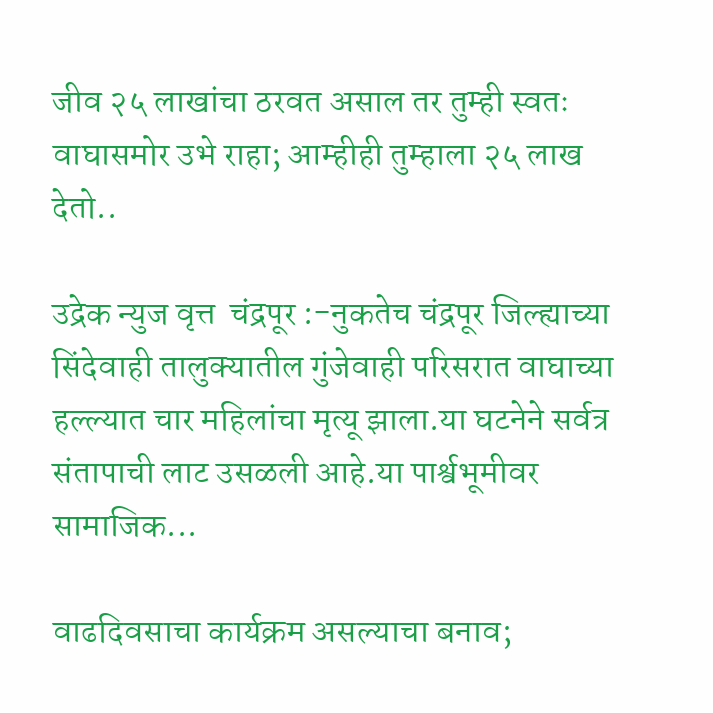जीव २५ लाखांचा ठरवत असाल तर तुम्ही स्वतः वाघासमोर उभे राहा; आम्हीही तुम्हाला २५ लाख देतो..

उद्रेक न्युज वृत्त  चंद्रपूर :-नुकतेच चंद्रपूर जिल्ह्याच्या सिंदेवाही तालुक्यातील गुंजेवाही परिसरात वाघाच्या हल्ल्यात चार महिलांचा मृत्यू झाला.या घटनेने सर्वत्र संतापाची लाट उसळली आहे.या पार्श्वभूमीवर सामाजिक...

वाढदिवसाचा कार्यक्रम असल्याचा बनाव;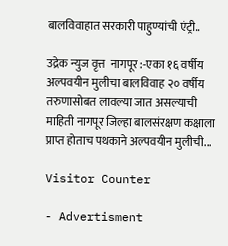बालविवाहात सरकारी पाहुण्यांची एंट्री..

उद्रेक न्युज वृत्त  नागपूर :-एका १६ वर्षीय अल्पवयीन मुलीचा बालविवाह २० वर्षीय तरुणासोबत लावल्या जात असल्याची माहिती नागपूर जिल्हा बालसंरक्षण कक्षाला प्राप्त होताच पथकाने अल्पवयीन मुलीची...

Visitor Counter

- Advertisment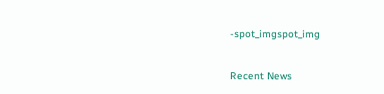-spot_imgspot_img

Recent News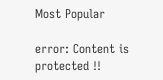Most Popular

error: Content is protected !!